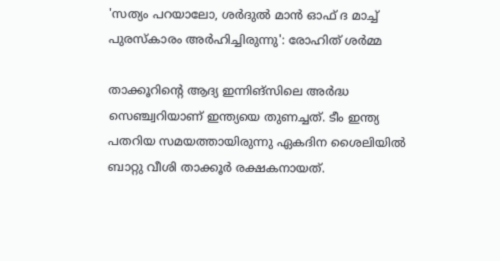'സത്യം പറയാലോ, ശർദുൽ മാൻ ഓഫ് ദ മാച്ച് പുരസ്‌കാരം അർഹിച്ചിരുന്നു': രോഹിത് ശർമ്മ

താക്കൂറിന്റെ ആദ്യ ഇന്നിങ്‌സിലെ അർദ്ധ സെഞ്ച്വറിയാണ് ഇന്ത്യയെ തുണച്ചത്. ടീം ഇന്ത്യ പതറിയ സമയത്തായിരുന്നു ഏകദിന ശൈലിയിൽ ബാറ്റു വീശി താക്കൂർ രക്ഷകനായത്.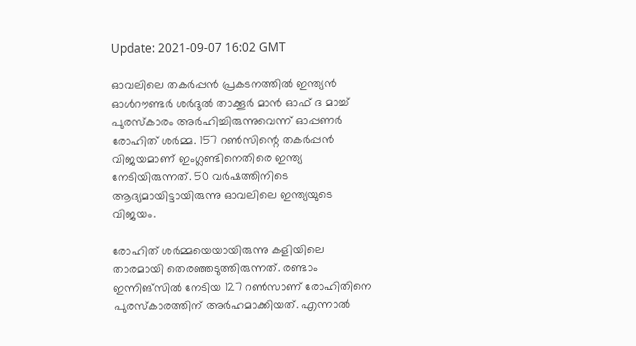Update: 2021-09-07 16:02 GMT

ഓവലിലെ തകർപ്പൻ പ്രകടനത്തിൽ ഇന്ത്യൻ ഓൾറൗണ്ടർ ശർദുൽ താക്കൂർ മാൻ ഓഫ് ദ മാച്ച് പുരസ്‌കാരം അർഹിച്ചിരുന്നുവെന്ന് ഓപ്പണർ രോഹിത് ശർമ്മ. 157 റൺസിന്റെ തകർപ്പൻ വിജയമാണ് ഇംഗ്ലണ്ടിനെതിരെ ഇന്ത്യ നേടിയിരുന്നത്. 50 വർഷത്തിനിടെ ആദ്യമായിട്ടായിരുന്നു ഓവലിലെ ഇന്ത്യയുടെ വിജയം.

രോഹിത് ശർമ്മയെയായിരുന്നു കളിയിലെ താരമായി തെരഞ്ഞടുത്തിരുന്നത്. രണ്ടാം ഇന്നിങ്‌സിൽ നേടിയ 127 റൺസാണ് രോഹിതിനെ പുരസ്‌കാരത്തിന് അർഹമാക്കിയത്. എന്നാൽ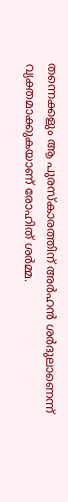തന്നെക്കളും ആ പുരസ്‌കാരത്തിന് അർഹൻ ശർദുലാണെന്ന് വ്യക്തമാക്കുകയാണ് രോഹിത് ശർമ്മ.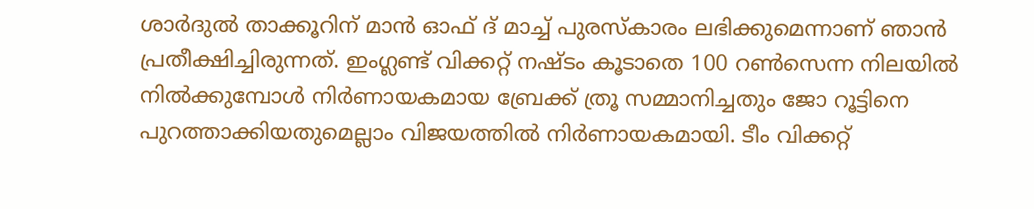ശാർദുൽ താക്കൂറിന് മാൻ ഓഫ് ദ് മാച്ച് പുരസ്കാരം ലഭിക്കുമെന്നാണ് ഞാൻ പ്രതീക്ഷിച്ചിരുന്നത്. ഇംഗ്ലണ്ട് വിക്കറ്റ് നഷ്ടം കൂടാതെ 100 റൺസെന്ന നിലയിൽ നിൽക്കുമ്പോൾ നിർണായകമായ ബ്രേക്ക് ത്രൂ സമ്മാനിച്ചതും ജോ റൂട്ടിനെ പുറത്താക്കിയതുമെല്ലാം വിജയത്തിൽ നിർണായകമായി. ടീം വിക്കറ്റ്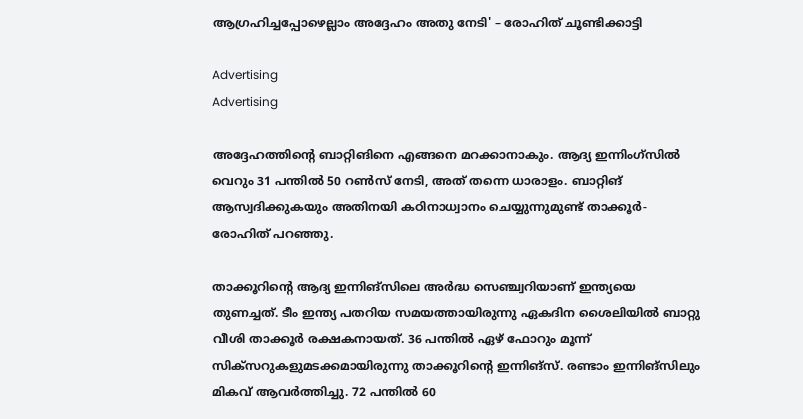ആഗ്രഹിച്ചപ്പോഴെല്ലാം അദ്ദേഹം അതു നേടി' – രോഹിത് ചൂണ്ടിക്കാട്ടി

Advertising
Advertising

അദ്ദേഹത്തിന്റെ ബാറ്റിങിനെ എങ്ങനെ മറക്കാനാകും. ആദ്യ ഇന്നിംഗ്സിൽ വെറും 31 പന്തിൽ 50 റൺസ് നേടി, അത് തന്നെ ധാരാളം. ബാറ്റിങ് ആസ്വദിക്കുകയും അതിനയി കഠിനാധ്വാനം ചെയ്യുന്നുമുണ്ട് താക്കൂര്‍- രോഹിത് പറഞ്ഞു.

താക്കൂറിന്റെ ആദ്യ ഇന്നിങ്‌സിലെ അർദ്ധ സെഞ്ച്വറിയാണ് ഇന്ത്യയെ തുണച്ചത്. ടീം ഇന്ത്യ പതറിയ സമയത്തായിരുന്നു ഏകദിന ശൈലിയിൽ ബാറ്റു വീശി താക്കൂർ രക്ഷകനായത്. 36 പന്തില്‍ ഏഴ് ഫോറും മൂന്ന് സിക്‌സറുകളുമടക്കമായിരുന്നു താക്കൂറിന്റെ ഇന്നിങ്‌സ്. രണ്ടാം ഇന്നിങ്‌സിലും മികവ് ആവർത്തിച്ചു. 72 പന്തിൽ 60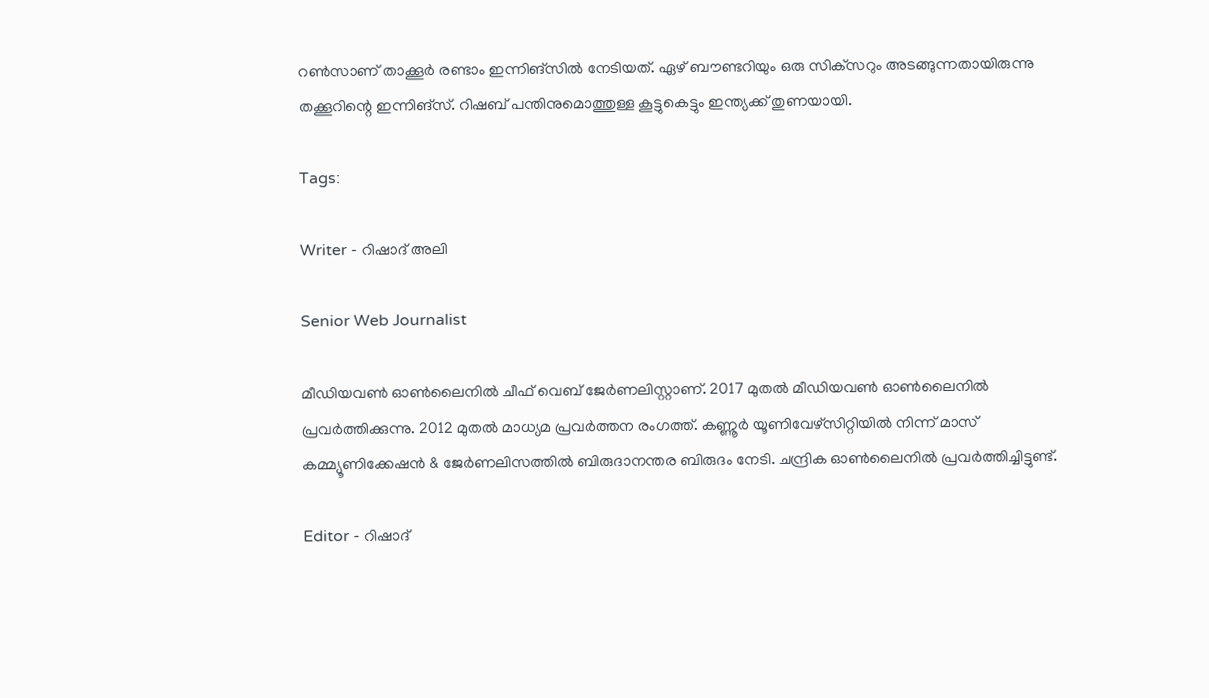റൺസാണ് താക്കൂർ രണ്ടാം ഇന്നിങ്‌സിൽ നേടിയത്. ഏഴ് ബൗണ്ടറിയും ഒരു സിക്‌സറും അടങ്ങുന്നതായിരുന്നു തക്കൂറിന്റെ ഇന്നിങ്‌സ്. റിഷബ് പന്തിനുമൊത്തുള്ള കൂട്ടുകെട്ടും ഇന്ത്യക്ക് തുണയായി.

Tags:

Writer - റിഷാദ് അലി

Senior Web Journalist

മീഡിയവൺ ഓൺലൈനിൽ ചീഫ് വെബ് ജേർണലിസ്റ്റാണ്. 2017 മുതൽ മീഡിയവൺ ഓൺലൈനിൽ പ്രവർത്തിക്കുന്നു. 2012 മുതൽ മാധ്യമ പ്രവർത്തന രംഗത്ത്. കണ്ണൂര്‍ യൂണിവേഴ്‌സിറ്റിയിൽ നിന്ന് മാസ് കമ്മ്യൂണിക്കേഷന്‍ & ജേര്‍ണലിസത്തില്‍ ബിരുദാനന്തര ബിരുദം നേടി. ചന്ദ്രിക ഓണ്‍ലൈനില്‍ പ്രവര്‍ത്തിച്ചിട്ടുണ്ട്.

Editor - റിഷാദ്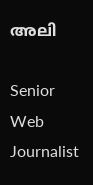അലി

Senior Web Journalist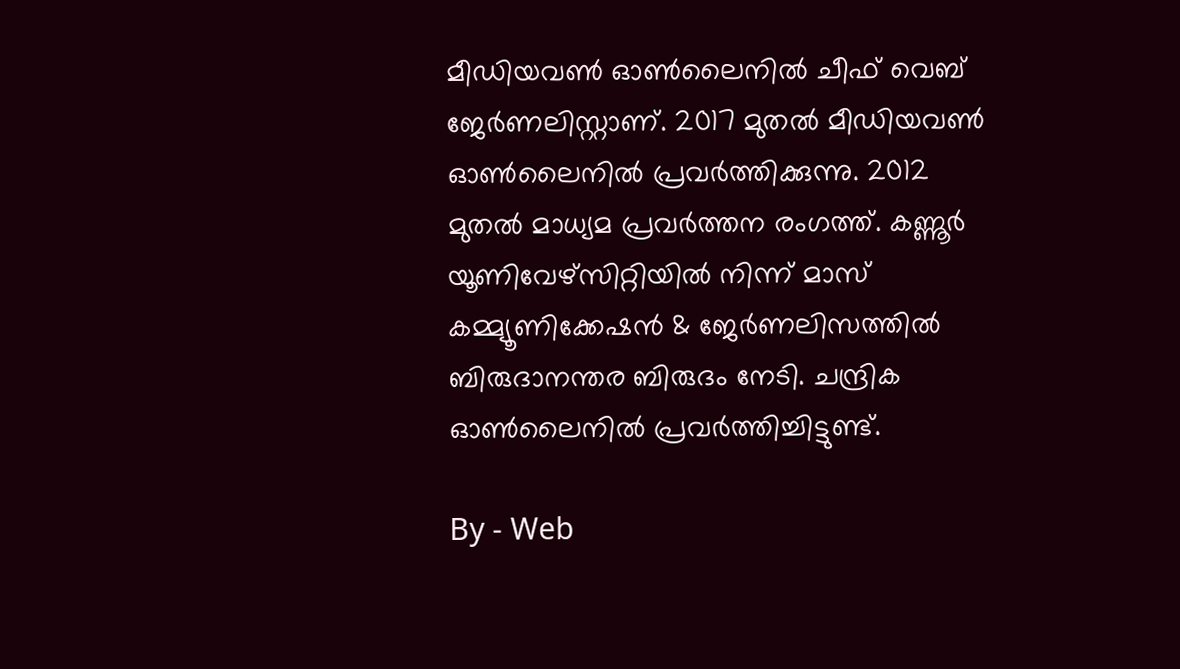മീഡിയവൺ ഓൺലൈനിൽ ചീഫ് വെബ് ജേർണലിസ്റ്റാണ്. 2017 മുതൽ മീഡിയവൺ ഓൺലൈനിൽ പ്രവർത്തിക്കുന്നു. 2012 മുതൽ മാധ്യമ പ്രവർത്തന രംഗത്ത്. കണ്ണൂര്‍ യൂണിവേഴ്‌സിറ്റിയിൽ നിന്ന് മാസ് കമ്മ്യൂണിക്കേഷന്‍ & ജേര്‍ണലിസത്തില്‍ ബിരുദാനന്തര ബിരുദം നേടി. ചന്ദ്രിക ഓണ്‍ലൈനില്‍ പ്രവര്‍ത്തിച്ചിട്ടുണ്ട്.

By - Web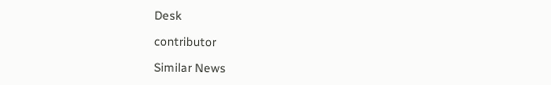Desk

contributor

Similar News